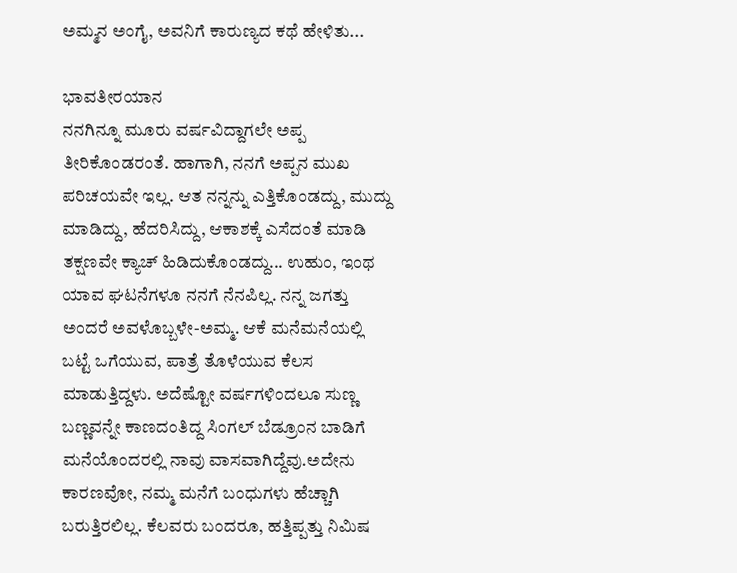ಅಮ್ಮನ ಅಂಗೈ, ಅವನಿಗೆ ಕಾರುಣ್ಯದ ಕಥೆ ಹೇಳಿತು...

ಭಾವತೀರಯಾನ
ನನಗಿನ್ನೂ ಮೂರು ವರ್ಷವಿದ್ದಾಗಲೇ ಅಪ್ಪ ತೀರಿಕೊಂಡರಂತೆ. ಹಾಗಾಗಿ, ನನಗೆ ಅಪ್ಪನ ಮುಖ ಪರಿಚಯವೇ ಇಲ್ಲ. ಆತ ನನ್ನನ್ನು ಎತ್ತಿಕೊಂಡದ್ದು, ಮುದ್ದು ಮಾಡಿದ್ದು, ಹೆದರಿಸಿದ್ದು, ಆಕಾಶಕ್ಕೆ ಎಸೆದಂತೆ ಮಾಡಿ ತಕ್ಷಣವೇ ಕ್ಯಾಚ್ ಹಿಡಿದುಕೊಂಡದ್ದು... ಉಹುಂ, ಇಂಥ ಯಾವ ಘಟನೆಗಳೂ ನನಗೆ ನೆನಪಿಲ್ಲ. ನನ್ನ ಜಗತ್ತು ಅಂದರೆ ಅವಳೊಬ್ಬಳೇ-ಅಮ್ಮ. ಆಕೆ ಮನೆಮನೆಯಲ್ಲಿ ಬಟ್ಟೆ ಒಗೆಯುವ, ಪಾತ್ರೆ ತೊಳೆಯುವ ಕೆಲಸ ಮಾಡುತ್ತಿದ್ದಳು. ಅದೆಷ್ಟೋ ವರ್ಷಗಳಿಂದಲೂ ಸುಣ್ಣ ಬಣ್ಣವನ್ನೇ ಕಾಣದಂತಿದ್ದ ಸಿಂಗಲ್ ಬೆಡ್ರೂಂನ ಬಾಡಿಗೆ ಮನೆಯೊಂದರಲ್ಲಿ ನಾವು ವಾಸವಾಗಿದ್ದೆವು.ಅದೇನು ಕಾರಣವೋ, ನಮ್ಮ ಮನೆಗೆ ಬಂಧುಗಳು ಹೆಚ್ಚಾಗಿ ಬರುತ್ತಿರಲಿಲ್ಲ. ಕೆಲವರು ಬಂದರೂ, ಹತ್ತಿಪ್ಪತ್ತು ನಿಮಿಷ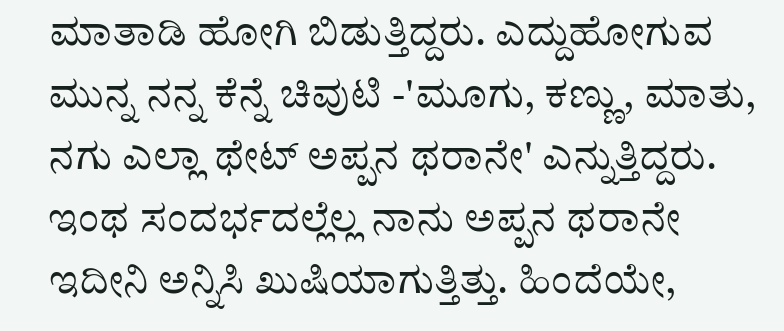ಮಾತಾಡಿ ಹೋಗಿ ಬಿಡುತ್ತಿದ್ದರು. ಎದ್ದುಹೋಗುವ ಮುನ್ನ ನನ್ನ ಕೆನ್ನೆ ಚಿವುಟಿ -'ಮೂಗು, ಕಣ್ಣು, ಮಾತು, ನಗು ಎಲ್ಲಾ ಥೇಟ್ ಅಪ್ಪನ ಥರಾನೇ' ಎನ್ನುತ್ತಿದ್ದರು. ಇಂಥ ಸಂದರ್ಭದಲ್ಲೆಲ್ಲ ನಾನು ಅಪ್ಪನ ಥರಾನೇ ಇದೀನಿ ಅನ್ನಿಸಿ ಖುಷಿಯಾಗುತ್ತಿತ್ತು. ಹಿಂದೆಯೇ,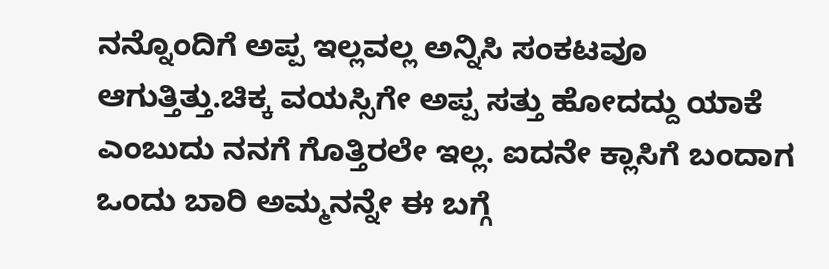ನನ್ನೊಂದಿಗೆ ಅಪ್ಪ ಇಲ್ಲವಲ್ಲ ಅನ್ನಿಸಿ ಸಂಕಟವೂ ಆಗುತ್ತಿತ್ತು.ಚಿಕ್ಕ ವಯಸ್ಸಿಗೇ ಅಪ್ಪ ಸತ್ತು ಹೋದದ್ದು ಯಾಕೆ ಎಂಬುದು ನನಗೆ ಗೊತ್ತಿರಲೇ ಇಲ್ಲ. ಐದನೇ ಕ್ಲಾಸಿಗೆ ಬಂದಾಗ ಒಂದು ಬಾರಿ ಅಮ್ಮನನ್ನೇ ಈ ಬಗ್ಗೆ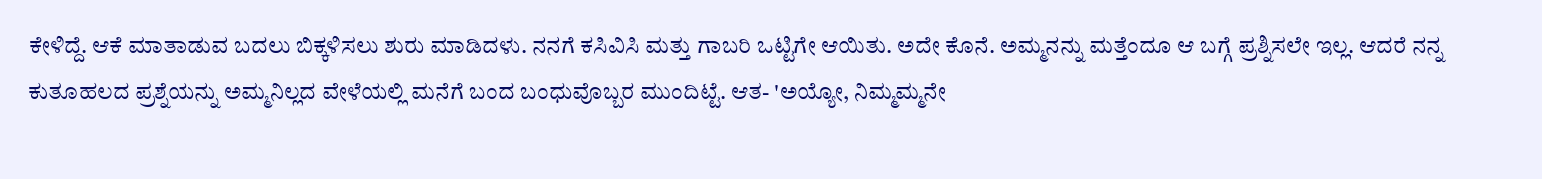ಕೇಳಿದ್ದೆ. ಆಕೆ ಮಾತಾಡುವ ಬದಲು ಬಿಕ್ಕಳಿಸಲು ಶುರು ಮಾಡಿದಳು. ನನಗೆ ಕಸಿವಿಸಿ ಮತ್ತು ಗಾಬರಿ ಒಟ್ಟಿಗೇ ಆಯಿತು. ಅದೇ ಕೊನೆ. ಅಮ್ಮನನ್ನು ಮತ್ತೆಂದೂ ಆ ಬಗ್ಗೆ ಪ್ರಶ್ನಿಸಲೇ ಇಲ್ಲ. ಆದರೆ ನನ್ನ ಕುತೂಹಲದ ಪ್ರಶ್ನೆಯನ್ನು ಅಮ್ಮನಿಲ್ಲದ ವೇಳೆಯಲ್ಲಿ ಮನೆಗೆ ಬಂದ ಬಂಧುವೊಬ್ಬರ ಮುಂದಿಟ್ಟೆ. ಆತ- 'ಅಯ್ಯೋ, ನಿಮ್ಮಮ್ಮನೇ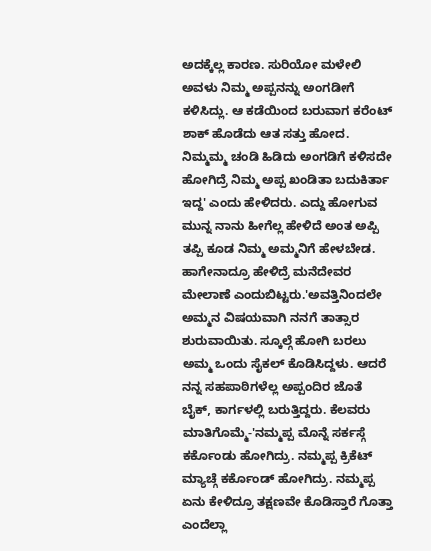ಅದಕ್ಕೆಲ್ಲ ಕಾರಣ. ಸುರಿಯೋ ಮಳೇಲಿ ಅವಳು ನಿಮ್ಮ ಅಪ್ಪನನ್ನು ಅಂಗಡೀಗೆ ಕಳಿಸಿದ್ಲು. ಆ ಕಡೆಯಿಂದ ಬರುವಾಗ ಕರೆಂಟ್ ಶಾಕ್ ಹೊಡೆದು ಆತ ಸತ್ತು ಹೋದ. ನಿಮ್ಮಮ್ಮ ಚಂಡಿ ಹಿಡಿದು ಅಂಗಡಿಗೆ ಕಳಿಸದೇ ಹೋಗಿದ್ರೆ ನಿಮ್ಮ ಅಪ್ಪ ಖಂಡಿತಾ ಬದುಕಿರ್ತಾ ಇದ್ದ' ಎಂದು ಹೇಳಿದರು. ಎದ್ದು ಹೋಗುವ ಮುನ್ನ ನಾನು ಹೀಗೆಲ್ಲ ಹೇಳಿದೆ ಅಂತ ಅಪ್ಪಿ ತಪ್ಪಿ ಕೂಡ ನಿಮ್ಮ ಅಮ್ಮನಿಗೆ ಹೇಳಬೇಡ. ಹಾಗೇನಾದ್ರೂ ಹೇಳಿದ್ರೆ ಮನೆದೇವರ ಮೇಲಾಣೆ ಎಂದುಬಿಟ್ಟರು.'ಅವತ್ತಿನಿಂದಲೇ ಅಮ್ಮನ ವಿಷಯವಾಗಿ ನನಗೆ ತಾತ್ಸಾರ ಶುರುವಾಯಿತು. ಸ್ಕೂಲ್ಗೆ ಹೋಗಿ ಬರಲು ಅಮ್ಮ ಒಂದು ಸೈಕಲ್ ಕೊಡಿಸಿದ್ದಳು. ಆದರೆ ನನ್ನ ಸಹಪಾಠಿಗಳೆಲ್ಲ ಅಪ್ಪಂದಿರ ಜೊತೆ ಬೈಕ್, ಕಾರ್ಗಳಲ್ಲಿ ಬರುತ್ತಿದ್ದರು. ಕೆಲವರು ಮಾತಿಗೊಮ್ಮೆ-'ನಮ್ಮಪ್ಪ ಮೊನ್ನೆ ಸರ್ಕಸ್ಗೆ ಕರ್ಕೊಂಡು ಹೋಗಿದ್ರು. ನಮ್ಮಪ್ಪ ಕ್ರಿಕೆಟ್ ಮ್ಯಾಚ್ಗೆ ಕರ್ಕೊಂಡ್ ಹೋಗಿದ್ರು. ನಮ್ಮಪ್ಪ ಏನು ಕೇಳಿದ್ರೂ ತಕ್ಷಣವೇ ಕೊಡಿಸ್ತಾರೆ ಗೊತ್ತಾ ಎಂದೆಲ್ಲಾ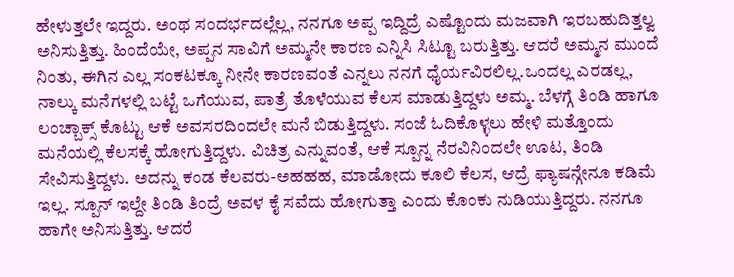ಹೇಳುತ್ತಲೇ ಇದ್ದರು. ಅಂಥ ಸಂದರ್ಭದಲ್ಲೆಲ್ಲ, ನನಗೂ ಅಪ್ಪ ಇದ್ದಿದ್ರೆ ಎಷ್ಟೊಂದು ಮಜವಾಗಿ ಇರಬಹುದಿತ್ತಲ್ವ ಅನಿಸುತ್ತಿತ್ತು. ಹಿಂದೆಯೇ, ಅಪ್ಪನ ಸಾವಿಗೆ ಅಮ್ಮನೇ ಕಾರಣ ಎನ್ನಿಸಿ ಸಿಟ್ಟೂ ಬರುತ್ತಿತ್ತು. ಆದರೆ ಅಮ್ಮನ ಮುಂದೆ ನಿಂತು, ಈಗಿನ ಎಲ್ಲ ಸಂಕಟಕ್ಕೂ ನೀನೇ ಕಾರಣವಂತೆ ಎನ್ನಲು ನನಗೆ ಧೈರ್ಯವಿರಲಿಲ್ಲ.ಒಂದಲ್ಲ ಎರಡಲ್ಲ, ನಾಲ್ಕು ಮನೆಗಳಲ್ಲಿ ಬಟ್ಟೆ ಒಗೆಯುವ, ಪಾತ್ರೆ ತೊಳೆಯುವ ಕೆಲಸ ಮಾಡುತ್ತಿದ್ದಳು ಅಮ್ಮ. ಬೆಳಗ್ಗೆ ತಿಂಡಿ ಹಾಗೂ ಲಂಚ್ಬಾಕ್ಸ್ ಕೊಟ್ಟು ಆಕೆ ಅವಸರದಿಂದಲೇ ಮನೆ ಬಿಡುತ್ತಿದ್ದಳು. ಸಂಜೆ ಓದಿಕೊಳ್ಳಲು ಹೇಳಿ ಮತ್ತೊಂದು ಮನೆಯಲ್ಲಿ ಕೆಲಸಕ್ಕೆ ಹೋಗುತ್ತಿದ್ದಳು. ವಿಚಿತ್ರ ಎನ್ನುವಂತೆ, ಆಕೆ ಸ್ಪೂನ್ನ ನೆರವಿನಿಂದಲೇ ಊಟ, ತಿಂಡಿ ಸೇವಿಸುತ್ತಿದ್ದಳು. ಅದನ್ನು ಕಂಡ ಕೆಲವರು-ಅಹಹಹ, ಮಾಡೋದು ಕೂಲಿ ಕೆಲಸ, ಆದ್ರೆ ಫ್ಯಾಷನ್ಗೇನೂ ಕಡಿಮೆ ಇಲ್ಲ. ಸ್ಪೂನ್ ಇಲ್ದೇ ತಿಂಡಿ ತಿಂದ್ರೆ ಅವಳ ಕೈ ಸವೆದು ಹೋಗುತ್ತಾ ಎಂದು ಕೊಂಕು ನುಡಿಯುತ್ತಿದ್ದರು. ನನಗೂ ಹಾಗೇ ಅನಿಸುತ್ತಿತ್ತು. ಆದರೆ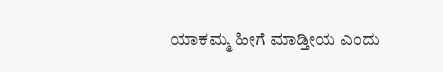ಯಾಕಮ್ಮ ಹೀಗೆ ಮಾಡ್ತೀಯ ಎಂದು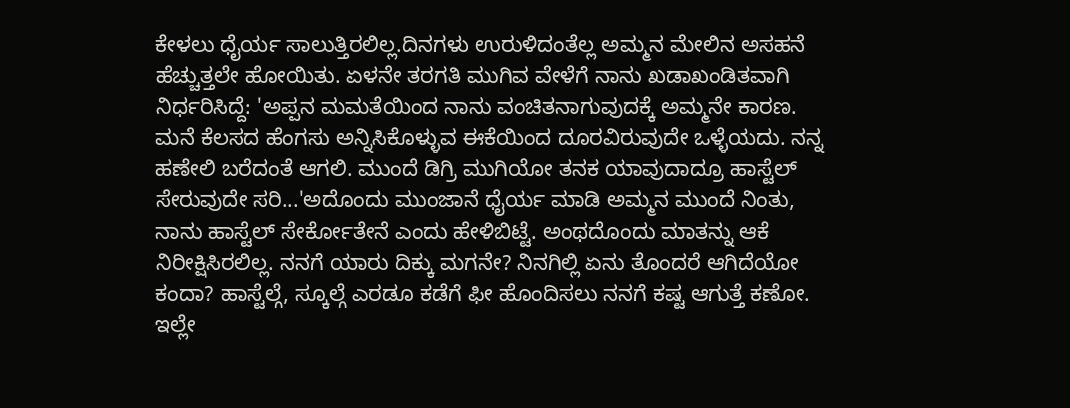ಕೇಳಲು ಧೈರ್ಯ ಸಾಲುತ್ತಿರಲಿಲ್ಲ.ದಿನಗಳು ಉರುಳಿದಂತೆಲ್ಲ ಅಮ್ಮನ ಮೇಲಿನ ಅಸಹನೆ ಹೆಚ್ಚುತ್ತಲೇ ಹೋಯಿತು. ಏಳನೇ ತರಗತಿ ಮುಗಿವ ವೇಳೆಗೆ ನಾನು ಖಡಾಖಂಡಿತವಾಗಿ ನಿರ್ಧರಿಸಿದ್ದೆ: 'ಅಪ್ಪನ ಮಮತೆಯಿಂದ ನಾನು ವಂಚಿತನಾಗುವುದಕ್ಕೆ ಅಮ್ಮನೇ ಕಾರಣ. ಮನೆ ಕೆಲಸದ ಹೆಂಗಸು ಅನ್ನಿಸಿಕೊಳ್ಳುವ ಈಕೆಯಿಂದ ದೂರವಿರುವುದೇ ಒಳ್ಳೆಯದು. ನನ್ನ ಹಣೇಲಿ ಬರೆದಂತೆ ಆಗಲಿ. ಮುಂದೆ ಡಿಗ್ರಿ ಮುಗಿಯೋ ತನಕ ಯಾವುದಾದ್ರೂ ಹಾಸ್ಟೆಲ್ ಸೇರುವುದೇ ಸರಿ...'ಅದೊಂದು ಮುಂಜಾನೆ ಧೈರ್ಯ ಮಾಡಿ ಅಮ್ಮನ ಮುಂದೆ ನಿಂತು, ನಾನು ಹಾಸ್ಟೆಲ್ ಸೇರ್ಕೋತೇನೆ ಎಂದು ಹೇಳಿಬಿಟ್ಟೆ. ಅಂಥದೊಂದು ಮಾತನ್ನು ಆಕೆ ನಿರೀಕ್ಷಿಸಿರಲಿಲ್ಲ. ನನಗೆ ಯಾರು ದಿಕ್ಕು ಮಗನೇ? ನಿನಗಿಲ್ಲಿ ಏನು ತೊಂದರೆ ಆಗಿದೆಯೋ ಕಂದಾ? ಹಾಸ್ಟೆಲ್ಗೆ, ಸ್ಕೂಲ್ಗೆ ಎರಡೂ ಕಡೆಗೆ ಫೀ ಹೊಂದಿಸಲು ನನಗೆ ಕಷ್ಟ ಆಗುತ್ತೆ ಕಣೋ. ಇಲ್ಲೇ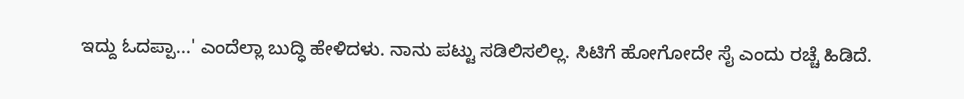ಇದ್ದು ಓದಪ್ಪಾ...' ಎಂದೆಲ್ಲಾ ಬುದ್ಧಿ ಹೇಳಿದಳು. ನಾನು ಪಟ್ಟು ಸಡಿಲಿಸಲಿಲ್ಲ. ಸಿಟಿಗೆ ಹೋಗೋದೇ ಸೈ ಎಂದು ರಚ್ಚೆ ಹಿಡಿದೆ.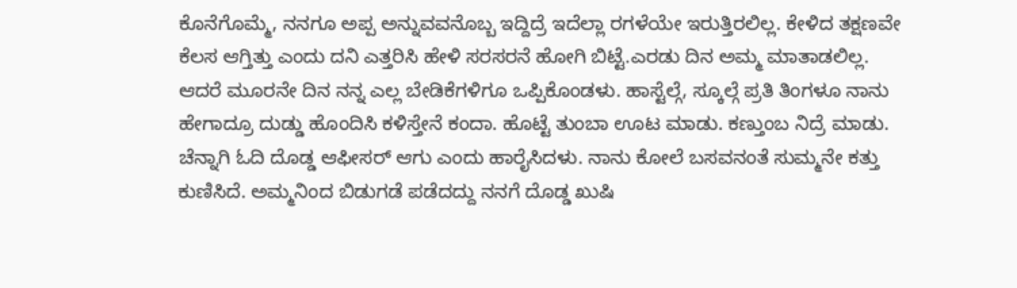ಕೊನೆಗೊಮ್ಮೆ, ನನಗೂ ಅಪ್ಪ ಅನ್ನುವವನೊಬ್ಬ ಇದ್ದಿದ್ರೆ ಇದೆಲ್ಲಾ ರಗಳೆಯೇ ಇರುತ್ತಿರಲಿಲ್ಲ. ಕೇಳಿದ ತಕ್ಷಣವೇ ಕೆಲಸ ಆಗ್ತಿತ್ತು ಎಂದು ದನಿ ಎತ್ತರಿಸಿ ಹೇಳಿ ಸರಸರನೆ ಹೋಗಿ ಬಿಟ್ಟೆ.ಎರಡು ದಿನ ಅಮ್ಮ ಮಾತಾಡಲಿಲ್ಲ. ಆದರೆ ಮೂರನೇ ದಿನ ನನ್ನ ಎಲ್ಲ ಬೇಡಿಕೆಗಳಿಗೂ ಒಪ್ಪಿಕೊಂಡಳು. ಹಾಸ್ಟೆಲ್ಗೆ, ಸ್ಕೂಲ್ಗೆ ಪ್ರತಿ ತಿಂಗಳೂ ನಾನು ಹೇಗಾದ್ರೂ ದುಡ್ಡು ಹೊಂದಿಸಿ ಕಳಿಸ್ತೇನೆ ಕಂದಾ. ಹೊಟ್ಟೆ ತುಂಬಾ ಊಟ ಮಾಡು. ಕಣ್ತುಂಬ ನಿದ್ರೆ ಮಾಡು. ಚೆನ್ನಾಗಿ ಓದಿ ದೊಡ್ಡ ಆಫೀಸರ್ ಆಗು ಎಂದು ಹಾರೈಸಿದಳು. ನಾನು ಕೋಲೆ ಬಸವನಂತೆ ಸುಮ್ಮನೇ ಕತ್ತು ಕುಣಿಸಿದೆ. ಅಮ್ಮನಿಂದ ಬಿಡುಗಡೆ ಪಡೆದದ್ದು ನನಗೆ ದೊಡ್ಡ ಖುಷಿ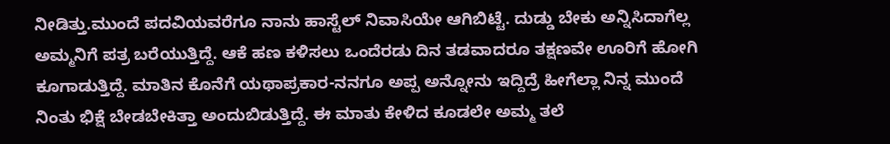ನೀಡಿತ್ತು.ಮುಂದೆ ಪದವಿಯವರೆಗೂ ನಾನು ಹಾಸ್ಟೆಲ್ ನಿವಾಸಿಯೇ ಆಗಿಬಿಟ್ಟೆ. ದುಡ್ಡು ಬೇಕು ಅನ್ನಿಸಿದಾಗೆಲ್ಲ ಅಮ್ಮನಿಗೆ ಪತ್ರ ಬರೆಯುತ್ತಿದ್ದೆ. ಆಕೆ ಹಣ ಕಳಿಸಲು ಒಂದೆರಡು ದಿನ ತಡವಾದರೂ ತಕ್ಷಣವೇ ಊರಿಗೆ ಹೋಗಿ ಕೂಗಾಡುತ್ತಿದ್ದೆ. ಮಾತಿನ ಕೊನೆಗೆ ಯಥಾಪ್ರಕಾರ-ನನಗೂ ಅಪ್ಪ ಅನ್ನೋನು ಇದ್ದಿದ್ರೆ ಹೀಗೆಲ್ಲಾ ನಿನ್ನ ಮುಂದೆ ನಿಂತು ಭಿಕ್ಷೆ ಬೇಡಬೇಕಿತ್ತಾ ಅಂದುಬಿಡುತ್ತಿದ್ದೆ. ಈ ಮಾತು ಕೇಳಿದ ಕೂಡಲೇ ಅಮ್ಮ ತಲೆ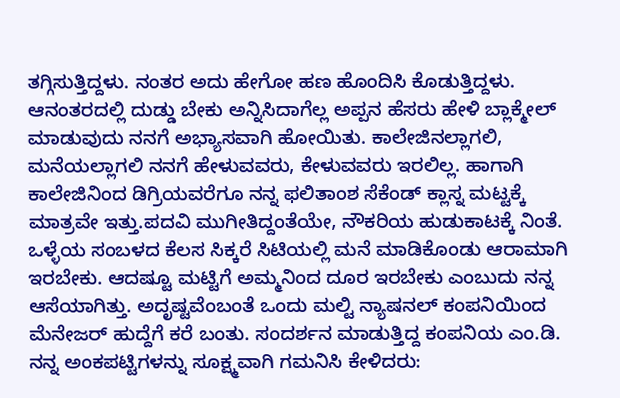ತಗ್ಗಿಸುತ್ತಿದ್ದಳು. ನಂತರ ಅದು ಹೇಗೋ ಹಣ ಹೊಂದಿಸಿ ಕೊಡುತ್ತಿದ್ದಳು. ಆನಂತರದಲ್ಲಿ ದುಡ್ಡು ಬೇಕು ಅನ್ನಿಸಿದಾಗೆಲ್ಲ ಅಪ್ಪನ ಹೆಸರು ಹೇಳಿ ಬ್ಲಾಕ್ಮೇಲ್ ಮಾಡುವುದು ನನಗೆ ಅಭ್ಯಾಸವಾಗಿ ಹೋಯಿತು. ಕಾಲೇಜಿನಲ್ಲಾಗಲಿ, ಮನೆಯಲ್ಲಾಗಲಿ ನನಗೆ ಹೇಳುವವರು, ಕೇಳುವವರು ಇರಲಿಲ್ಲ. ಹಾಗಾಗಿ ಕಾಲೇಜಿನಿಂದ ಡಿಗ್ರಿಯವರೆಗೂ ನನ್ನ ಫಲಿತಾಂಶ ಸೆಕೆಂಡ್ ಕ್ಲಾಸ್ನ ಮಟ್ಟಕ್ಕೆ ಮಾತ್ರವೇ ಇತ್ತು.ಪದವಿ ಮುಗೀತಿದ್ದಂತೆಯೇ, ನೌಕರಿಯ ಹುಡುಕಾಟಕ್ಕೆ ನಿಂತೆ. ಒಳ್ಳೆಯ ಸಂಬಳದ ಕೆಲಸ ಸಿಕ್ಕರೆ ಸಿಟಿಯಲ್ಲಿ ಮನೆ ಮಾಡಿಕೊಂಡು ಆರಾಮಾಗಿ ಇರಬೇಕು. ಆದಷ್ಟೂ ಮಟ್ಟಿಗೆ ಅಮ್ಮನಿಂದ ದೂರ ಇರಬೇಕು ಎಂಬುದು ನನ್ನ ಆಸೆಯಾಗಿತ್ತು. ಅದೃಷ್ಟವೆಂಬಂತೆ ಒಂದು ಮಲ್ಟಿ ನ್ಯಾಷನಲ್ ಕಂಪನಿಯಿಂದ ಮೆನೇಜರ್ ಹುದ್ದೆಗೆ ಕರೆ ಬಂತು. ಸಂದರ್ಶನ ಮಾಡುತ್ತಿದ್ದ ಕಂಪನಿಯ ಎಂ.ಡಿ. ನನ್ನ ಅಂಕಪಟ್ಟಿಗಳನ್ನು ಸೂಕ್ಷ್ಮವಾಗಿ ಗಮನಿಸಿ ಕೇಳಿದರು: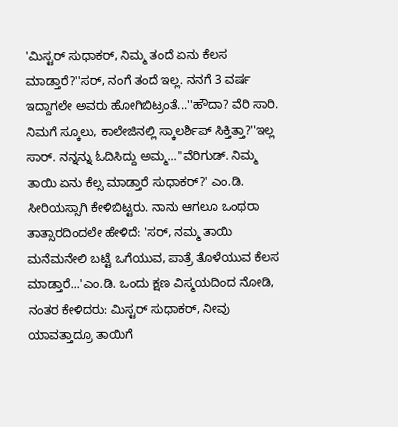'ಮಿಸ್ಟರ್ ಸುಧಾಕರ್, ನಿಮ್ಮ ತಂದೆ ಏನು ಕೆಲಸ ಮಾಡ್ತಾರೆ?''ಸರ್, ನಂಗೆ ತಂದೆ ಇಲ್ಲ. ನನಗೆ 3 ವರ್ಷ ಇದ್ದಾಗಲೇ ಅವರು ಹೋಗಿಬಿಟ್ರಂತೆ...''ಹೌದಾ? ವೆರಿ ಸಾರಿ. ನಿಮಗೆ ಸ್ಕೂಲು, ಕಾಲೇಜಿನಲ್ಲಿ ಸ್ಕಾಲರ್ಶಿಪ್ ಸಿಕ್ತಿತ್ತಾ?''ಇಲ್ಲ ಸಾರ್. ನನ್ನನ್ನು ಓದಿಸಿದ್ದು ಅಮ್ಮ...''ವೆರಿಗುಡ್. ನಿಮ್ಮ ತಾಯಿ ಏನು ಕೆಲ್ಸ ಮಾಡ್ತಾರೆ ಸುಧಾಕರ್?' ಎಂ.ಡಿ. ಸೀರಿಯಸ್ಸಾಗಿ ಕೇಳಿಬಿಟ್ಟರು. ನಾನು ಆಗಲೂ ಒಂಥರಾ ತಾತ್ಸಾರದಿಂದಲೇ ಹೇಳಿದೆ: 'ಸರ್, ನಮ್ಮ ತಾಯಿ ಮನೆಮನೇಲಿ ಬಟ್ಟೆ ಒಗೆಯುವ, ಪಾತ್ರೆ ತೊಳೆಯುವ ಕೆಲಸ ಮಾಡ್ತಾರೆ...'ಎಂ.ಡಿ. ಒಂದು ಕ್ಷಣ ವಿಸ್ಮಯದಿಂದ ನೋಡಿ, ನಂತರ ಕೇಳಿದರು: ಮಿಸ್ಟರ್ ಸುಧಾಕರ್, ನೀವು ಯಾವತ್ತಾದ್ರೂ ತಾಯಿಗೆ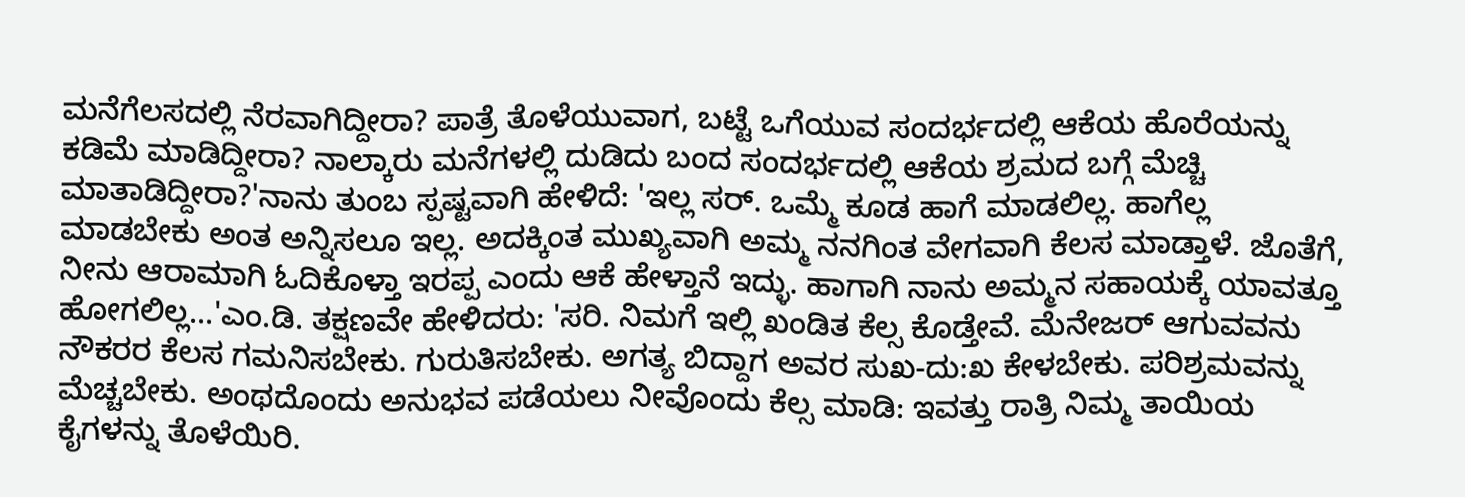ಮನೆಗೆಲಸದಲ್ಲಿ ನೆರವಾಗಿದ್ದೀರಾ? ಪಾತ್ರೆ ತೊಳೆಯುವಾಗ, ಬಟ್ಟೆ ಒಗೆಯುವ ಸಂದರ್ಭದಲ್ಲಿ ಆಕೆಯ ಹೊರೆಯನ್ನು ಕಡಿಮೆ ಮಾಡಿದ್ದೀರಾ? ನಾಲ್ಕಾರು ಮನೆಗಳಲ್ಲಿ ದುಡಿದು ಬಂದ ಸಂದರ್ಭದಲ್ಲಿ ಆಕೆಯ ಶ್ರಮದ ಬಗ್ಗೆ ಮೆಚ್ಚಿ ಮಾತಾಡಿದ್ದೀರಾ?'ನಾನು ತುಂಬ ಸ್ಪಷ್ಟವಾಗಿ ಹೇಳಿದೆ: 'ಇಲ್ಲ ಸರ್. ಒಮ್ಮೆ ಕೂಡ ಹಾಗೆ ಮಾಡಲಿಲ್ಲ. ಹಾಗೆಲ್ಲ ಮಾಡಬೇಕು ಅಂತ ಅನ್ನಿಸಲೂ ಇಲ್ಲ. ಅದಕ್ಕಿಂತ ಮುಖ್ಯವಾಗಿ ಅಮ್ಮ ನನಗಿಂತ ವೇಗವಾಗಿ ಕೆಲಸ ಮಾಡ್ತಾಳೆ. ಜೊತೆಗೆ, ನೀನು ಆರಾಮಾಗಿ ಓದಿಕೊಳ್ತಾ ಇರಪ್ಪ ಎಂದು ಆಕೆ ಹೇಳ್ತಾನೆ ಇದ್ಳು. ಹಾಗಾಗಿ ನಾನು ಅಮ್ಮನ ಸಹಾಯಕ್ಕೆ ಯಾವತ್ತೂ ಹೋಗಲಿಲ್ಲ...'ಎಂ.ಡಿ. ತಕ್ಷಣವೇ ಹೇಳಿದರು: 'ಸರಿ. ನಿಮಗೆ ಇಲ್ಲಿ ಖಂಡಿತ ಕೆಲ್ಸ ಕೊಡ್ತೇವೆ. ಮೆನೇಜರ್ ಆಗುವವನು ನೌಕರರ ಕೆಲಸ ಗಮನಿಸಬೇಕು. ಗುರುತಿಸಬೇಕು. ಅಗತ್ಯ ಬಿದ್ದಾಗ ಅವರ ಸುಖ-ದು:ಖ ಕೇಳಬೇಕು. ಪರಿಶ್ರಮವನ್ನು ಮೆಚ್ಚಬೇಕು. ಅಂಥದೊಂದು ಅನುಭವ ಪಡೆಯಲು ನೀವೊಂದು ಕೆಲ್ಸ ಮಾಡಿ: ಇವತ್ತು ರಾತ್ರಿ ನಿಮ್ಮ ತಾಯಿಯ ಕೈಗಳನ್ನು ತೊಳೆಯಿರಿ.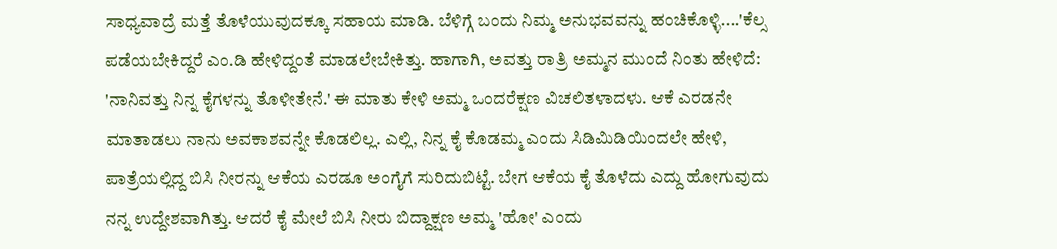ಸಾಧ್ಯವಾದ್ರೆ ಮತ್ತೆ ತೊಳೆಯುವುದಕ್ಕೂ ಸಹಾಯ ಮಾಡಿ. ಬೆಳಿಗ್ಗೆ ಬಂದು ನಿಮ್ಮ ಅನುಭವವನ್ನು ಹಂಚಿಕೊಳ್ಳಿ....'ಕೆಲ್ಸ ಪಡೆಯಬೇಕಿದ್ದರೆ ಎಂ.ಡಿ ಹೇಳಿದ್ದಂತೆ ಮಾಡಲೇಬೇಕಿತ್ತು. ಹಾಗಾಗಿ, ಅವತ್ತು ರಾತ್ರಿ ಅಮ್ಮನ ಮುಂದೆ ನಿಂತು ಹೇಳಿದೆ: 'ನಾನಿವತ್ತು ನಿನ್ನ ಕೈಗಳನ್ನು ತೊಳೀತೇನೆ.' ಈ ಮಾತು ಕೇಳಿ ಅಮ್ಮ ಒಂದರೆಕ್ಷಣ ವಿಚಲಿತಳಾದಳು. ಆಕೆ ಎರಡನೇ ಮಾತಾಡಲು ನಾನು ಅವಕಾಶವನ್ನೇ ಕೊಡಲಿಲ್ಲ. ಎಲ್ಲಿ, ನಿನ್ನ ಕೈ ಕೊಡಮ್ಮ ಎಂದು ಸಿಡಿಮಿಡಿಯಿಂದಲೇ ಹೇಳಿ, ಪಾತ್ರೆಯಲ್ಲಿದ್ದ ಬಿಸಿ ನೀರನ್ನು ಆಕೆಯ ಎರಡೂ ಅಂಗೈಗೆ ಸುರಿದುಬಿಟ್ಟೆ. ಬೇಗ ಆಕೆಯ ಕೈ ತೊಳೆದು ಎದ್ದು ಹೋಗುವುದು ನನ್ನ ಉದ್ದೇಶವಾಗಿತ್ತು. ಆದರೆ ಕೈ ಮೇಲೆ ಬಿಸಿ ನೀರು ಬಿದ್ದಾಕ್ಷಣ ಅಮ್ಮ 'ಹೋ' ಎಂದು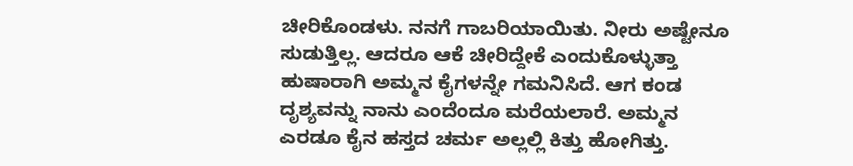ಚೀರಿಕೊಂಡಳು. ನನಗೆ ಗಾಬರಿಯಾಯಿತು. ನೀರು ಅಷ್ಟೇನೂ ಸುಡುತ್ತಿಲ್ಲ. ಆದರೂ ಆಕೆ ಚೀರಿದ್ದೇಕೆ ಎಂದುಕೊಳ್ಳುತ್ತಾ ಹುಷಾರಾಗಿ ಅಮ್ಮನ ಕೈಗಳನ್ನೇ ಗಮನಿಸಿದೆ. ಆಗ ಕಂಡ ದೃಶ್ಯವನ್ನು ನಾನು ಎಂದೆಂದೂ ಮರೆಯಲಾರೆ. ಅಮ್ಮನ ಎರಡೂ ಕೈನ ಹಸ್ತದ ಚರ್ಮ ಅಲ್ಲಲ್ಲಿ ಕಿತ್ತು ಹೋಗಿತ್ತು.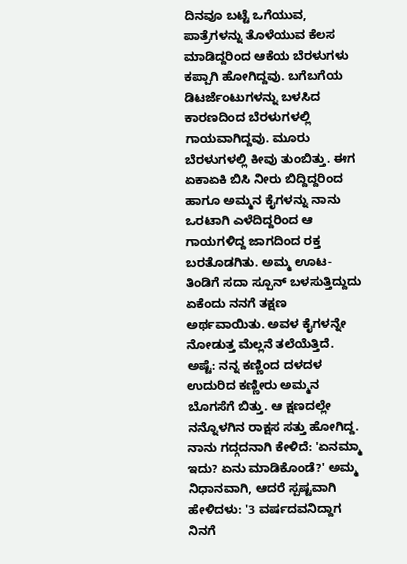ದಿನವೂ ಬಟ್ಟೆ ಒಗೆಯುವ, ಪಾತ್ರೆಗಳನ್ನು ತೊಳೆಯುವ ಕೆಲಸ ಮಾಡಿದ್ದರಿಂದ ಆಕೆಯ ಬೆರಳುಗಳು ಕಪ್ಪಾಗಿ ಹೋಗಿದ್ದವು. ಬಗೆಬಗೆಯ ಡಿಟರ್ಜೆಂಟುಗಳನ್ನು ಬಳಸಿದ ಕಾರಣದಿಂದ ಬೆರಳುಗಳಲ್ಲಿ ಗಾಯವಾಗಿದ್ದವು. ಮೂರು ಬೆರಳುಗಳಲ್ಲಿ ಕೀವು ತುಂಬಿತ್ತು. ಈಗ ಏಕಾಏಕಿ ಬಿಸಿ ನೀರು ಬಿದ್ದಿದ್ದರಿಂದ ಹಾಗೂ ಅಮ್ಮನ ಕೈಗಳನ್ನು ನಾನು ಒರಟಾಗಿ ಎಳೆದಿದ್ದರಿಂದ ಆ ಗಾಯಗಳಿದ್ದ ಜಾಗದಿಂದ ರಕ್ತ ಬರತೊಡಗಿತು. ಅಮ್ಮ ಊಟ-ತಿಂಡಿಗೆ ಸದಾ ಸ್ಪೂನ್ ಬಳಸುತ್ತಿದ್ದುದು ಏಕೆಂದು ನನಗೆ ತಕ್ಷಣ ಅರ್ಥವಾಯಿತು. ಅವಳ ಕೈಗಳನ್ನೇ ನೋಡುತ್ತ ಮೆಲ್ಲನೆ ತಲೆಯೆತ್ತಿದೆ. ಅಷ್ಟೆ: ನನ್ನ ಕಣ್ಣಿಂದ ದಳದಳ ಉದುರಿದ ಕಣ್ಣೀರು ಅಮ್ಮನ ಬೊಗಸೆಗೆ ಬಿತ್ತು. ಆ ಕ್ಷಣದಲ್ಲೇ ನನ್ನೊಳಗಿನ ರಾಕ್ಷಸ ಸತ್ತು ಹೋಗಿದ್ದ. ನಾನು ಗದ್ಗದನಾಗಿ ಕೇಳಿದೆ: 'ಏನಮ್ಮಾ ಇದು? ಏನು ಮಾಡಿಕೊಂಡೆ?' ಅಮ್ಮ ನಿಧಾನವಾಗಿ, ಆದರೆ ಸ್ಪಷ್ಟವಾಗಿ ಹೇಳಿದಳು: '3 ವರ್ಷದವನಿದ್ದಾಗ ನಿನಗೆ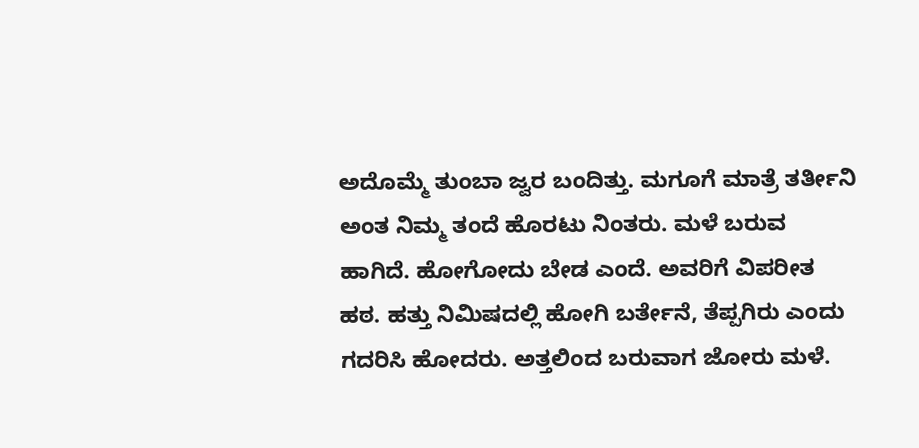ಅದೊಮ್ಮೆ ತುಂಬಾ ಜ್ವರ ಬಂದಿತ್ತು. ಮಗೂಗೆ ಮಾತ್ರೆ ತರ್ತೀನಿ ಅಂತ ನಿಮ್ಮ ತಂದೆ ಹೊರಟು ನಿಂತರು. ಮಳೆ ಬರುವ ಹಾಗಿದೆ. ಹೋಗೋದು ಬೇಡ ಎಂದೆ. ಅವರಿಗೆ ವಿಪರೀತ ಹಠ. ಹತ್ತು ನಿಮಿಷದಲ್ಲಿ ಹೋಗಿ ಬರ್ತೇನೆ, ತೆಪ್ಪಗಿರು ಎಂದು ಗದರಿಸಿ ಹೋದರು. ಅತ್ತಲಿಂದ ಬರುವಾಗ ಜೋರು ಮಳೆ.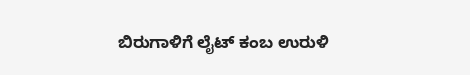ಬಿರುಗಾಳಿಗೆ ಲೈಟ್ ಕಂಬ ಉರುಳಿ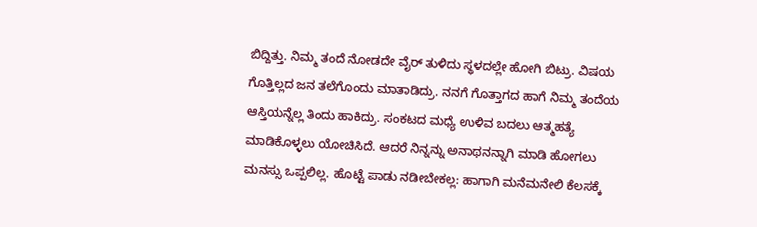ಬಿದ್ದಿತ್ತು. ನಿಮ್ಮ ತಂದೆ ನೋಡದೇ ವೈರ್ ತುಳಿದು ಸ್ಥಳದಲ್ಲೇ ಹೋಗಿ ಬಿಟ್ರು. ವಿಷಯ ಗೊತ್ತಿಲ್ಲದ ಜನ ತಲೆಗೊಂದು ಮಾತಾಡಿದ್ರು. ನನಗೆ ಗೊತ್ತಾಗದ ಹಾಗೆ ನಿಮ್ಮ ತಂದೆಯ ಆಸ್ತಿಯನ್ನೆಲ್ಲ ತಿಂದು ಹಾಕಿದ್ರು. ಸಂಕಟದ ಮಧ್ಯೆ ಉಳಿವ ಬದಲು ಆತ್ಮಹತ್ಯೆ ಮಾಡಿಕೊಳ್ಳಲು ಯೋಚಿಸಿದೆ. ಆದರೆ ನಿನ್ನನ್ನು ಅನಾಥನನ್ನಾಗಿ ಮಾಡಿ ಹೋಗಲು ಮನಸ್ಸು ಒಪ್ಪಲಿಲ್ಲ. ಹೊಟ್ಟೆ ಪಾಡು ನಡೀಬೇಕಲ್ಲ: ಹಾಗಾಗಿ ಮನೆಮನೇಲಿ ಕೆಲಸಕ್ಕೆ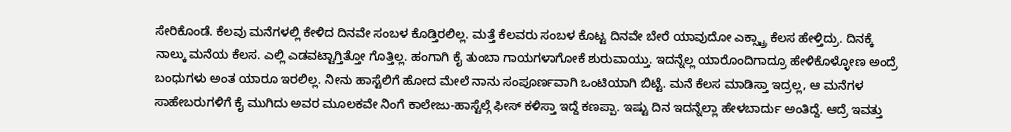ಸೇರಿಕೊಂಡೆ. ಕೆಲವು ಮನೆಗಳಲ್ಲಿ ಕೇಳಿದ ದಿನವೇ ಸಂಬಳ ಕೊಡ್ತಿರಲಿಲ್ಲ. ಮತ್ತೆ ಕೆಲವರು ಸಂಬಳ ಕೊಟ್ಟ ದಿನವೇ ಬೇರೆ ಯಾವುದೋ ಎಕ್ಸ್ಟ್ರಾ ಕೆಲಸ ಹೇಳ್ತಿದ್ರು. ದಿನಕ್ಕೆ ನಾಲ್ಕು ಮನೆಯ ಕೆಲಸ. ಎಲ್ಲಿ ಎಡವಟ್ಟಾಗ್ತಿತ್ತೋ ಗೊತ್ತಿಲ್ಲ. ಹಂಗಾಗಿ ಕೈ ತುಂಬಾ ಗಾಯಗಳಾಗೋಕೆ ಶುರುವಾಯ್ತು. ಇದನ್ನೆಲ್ಲ ಯಾರೊಂದಿಗಾದ್ರೂ ಹೇಳಿಕೊಳ್ಳೋಣ ಅಂದ್ರೆ ಬಂಧುಗಳು ಅಂತ ಯಾರೂ ಇರಲಿಲ್ಲ. ನೀನು ಹಾಸ್ಟೆಲಿಗೆ ಹೋದ ಮೇಲೆ ನಾನು ಸಂಪೂರ್ಣವಾಗಿ ಒಂಟಿಯಾಗಿ ಬಿಟ್ಟೆ. ಮನೆ ಕೆಲಸ ಮಾಡಿಸ್ತಾ ಇದ್ರಲ್ಲ, ಆ ಮನೆಗಳ ಸಾಹೇಬರುಗಳಿಗೆ ಕೈ ಮುಗಿದು ಅವರ ಮೂಲಕವೇ ನಿಂಗೆ ಕಾಲೇಜು-ಹಾಸ್ಟೆಲ್ಗೆ ಫೀಸ್ ಕಳಿಸ್ತಾ ಇದ್ದೆ ಕಣಪ್ಪಾ. ಇಷ್ಟು ದಿನ ಇದನ್ನೆಲ್ಲಾ ಹೇಳಬಾರ್ದು ಅಂತಿದ್ದೆ. ಆದ್ರೆ ಇವತ್ತು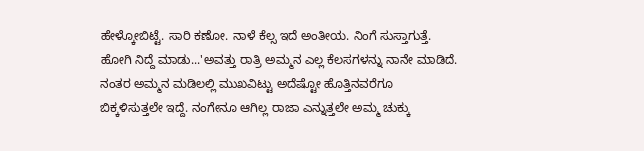ಹೇಳ್ಕೋಬಿಟ್ಟೆ. ಸಾರಿ ಕಣೋ. ನಾಳೆ ಕೆಲ್ಸ ಇದೆ ಅಂತೀಯ. ನಿಂಗೆ ಸುಸ್ತಾಗುತ್ತೆ. ಹೋಗಿ ನಿದ್ದೆ ಮಾಡು...'ಅವತ್ತು ರಾತ್ರಿ ಅಮ್ಮನ ಎಲ್ಲ ಕೆಲಸಗಳನ್ನು ನಾನೇ ಮಾಡಿದೆ. ನಂತರ ಅಮ್ಮನ ಮಡಿಲಲ್ಲಿ ಮುಖವಿಟ್ಟು ಅದೆಷ್ಟೋ ಹೊತ್ತಿನವರೆಗೂ ಬಿಕ್ಕಳಿಸುತ್ತಲೇ ಇದ್ದೆ. ನಂಗೇನೂ ಆಗಿಲ್ಲ ರಾಜಾ ಎನ್ನುತ್ತಲೇ ಅಮ್ಮ ಚುಕ್ಕು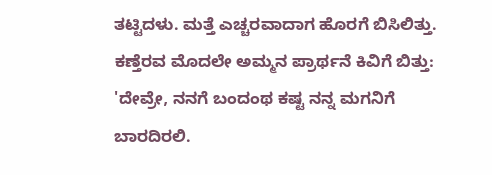ತಟ್ಟಿದಳು. ಮತ್ತೆ ಎಚ್ಚರವಾದಾಗ ಹೊರಗೆ ಬಿಸಿಲಿತ್ತು. ಕಣ್ತೆರವ ಮೊದಲೇ ಅಮ್ಮನ ಪ್ರಾರ್ಥನೆ ಕಿವಿಗೆ ಬಿತ್ತು: 'ದೇವ್ರೇ, ನನಗೆ ಬಂದಂಥ ಕಷ್ಟ ನನ್ನ ಮಗನಿಗೆ ಬಾರದಿರಲಿ.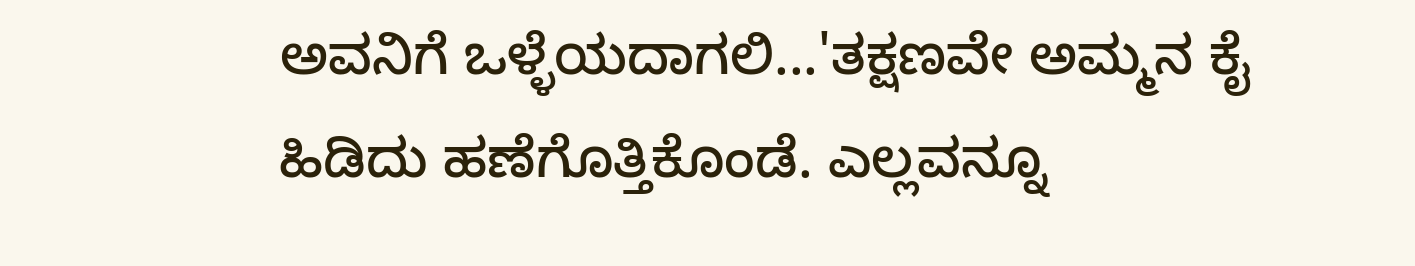ಅವನಿಗೆ ಒಳ್ಳೆಯದಾಗಲಿ...'ತಕ್ಷಣವೇ ಅಮ್ಮನ ಕೈ ಹಿಡಿದು ಹಣೆಗೊತ್ತಿಕೊಂಡೆ. ಎಲ್ಲವನ್ನೂ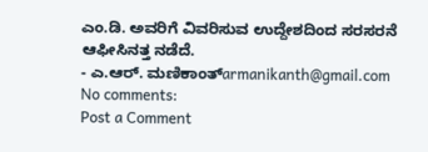ಎಂ.ಡಿ. ಅವರಿಗೆ ವಿವರಿಸುವ ಉದ್ದೇಶದಿಂದ ಸರಸರನೆ ಆಫೀಸಿನತ್ತ ನಡೆದೆ.
- ಎ.ಆರ್. ಮಣಿಕಾಂತ್armanikanth@gmail.com
No comments:
Post a Comment